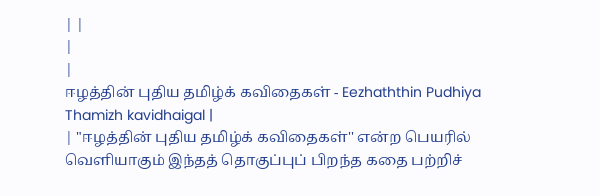| |
|
|
ஈழத்தின் புதிய தமிழ்க் கவிதைகள் - Eezhaththin Pudhiya Thamizh kavidhaigal |
| "ஈழத்தின் புதிய தமிழ்க் கவிதைகள்'' என்ற பெயரில் வெளியாகும் இந்தத் தொகுப்புப் பிறந்த கதை பற்றிச்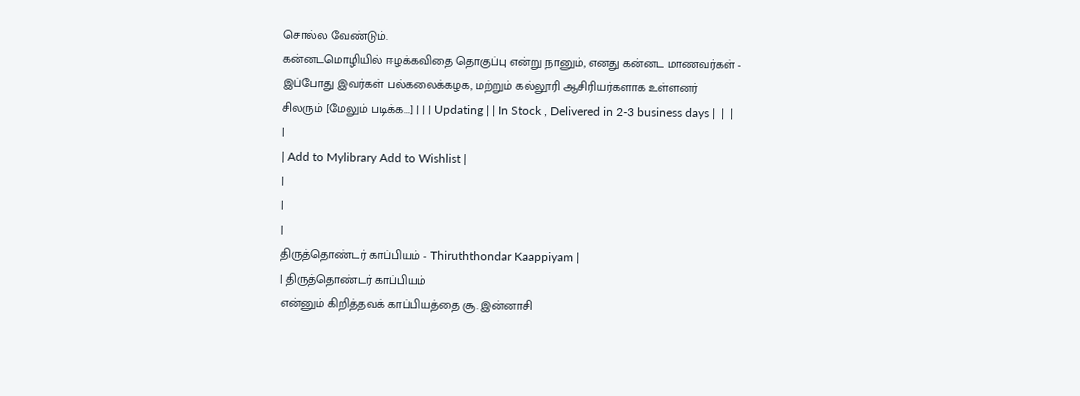சொல்ல வேண்டும்.
கன்னடமொழியில் ஈழக்கவிதை தொகுப்பு என்று நானும், எனது கன்னட மாணவர்கள் -
இப்போது இவர்கள் பல்கலைக்கழக, மற்றும் கல்லூரி ஆசிரியர்களாக உள்ளனர்
சிலரும் [மேலும் படிக்க...] | | | Updating | | In Stock , Delivered in 2-3 business days |  |  |
|
| Add to Mylibrary Add to Wishlist |
|
|
|
திருத்தொண்டர் காப்பியம் - Thiruththondar Kaappiyam |
| திருத்தொண்டர் காப்பியம்
என்னும் கிறித்தவக் காப்பியத்தை சூ. இன்னாசி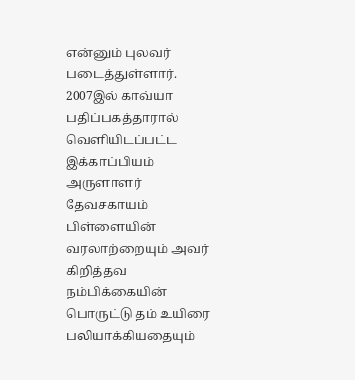என்னும் புலவர்
படைத்துள்ளார். 2007இல் காவ்யா பதிப்பகத்தாரால் வெளியிடப்பட்ட இக்காப்பியம்
அருளாளர் தேவசகாயம் பிள்ளையின் வரலாற்றையும் அவர் கிறித்தவ நம்பிக்கையின்
பொருட்டு தம் உயிரை பலியாக்கியதையும்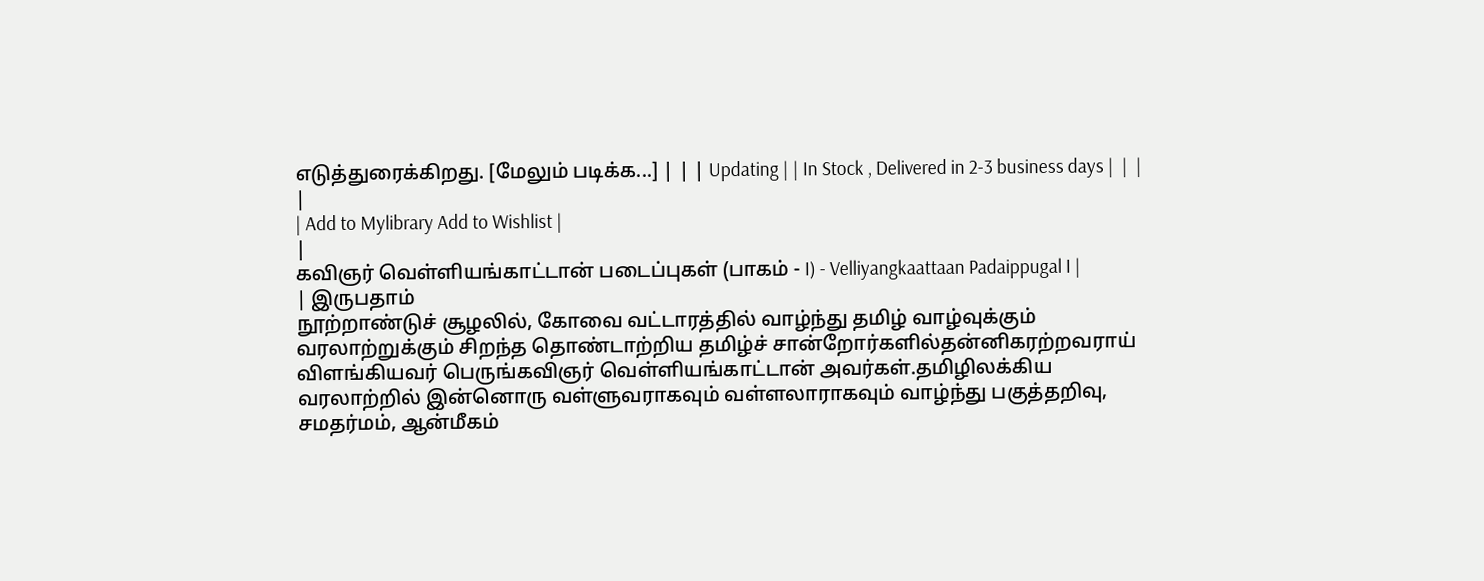எடுத்துரைக்கிறது. [மேலும் படிக்க...] | | | Updating | | In Stock , Delivered in 2-3 business days |  |  |
|
| Add to Mylibrary Add to Wishlist |
|
கவிஞர் வெள்ளியங்காட்டான் படைப்புகள் (பாகம் - I) - Velliyangkaattaan Padaippugal I |
| இருபதாம்
நூற்றாண்டுச் சூழலில், கோவை வட்டாரத்தில் வாழ்ந்து தமிழ் வாழ்வுக்கும்
வரலாற்றுக்கும் சிறந்த தொண்டாற்றிய தமிழ்ச் சான்றோர்களில்தன்னிகரற்றவராய்
விளங்கியவர் பெருங்கவிஞர் வெள்ளியங்காட்டான் அவர்கள்.தமிழிலக்கிய
வரலாற்றில் இன்னொரு வள்ளுவராகவும் வள்ளலாராகவும் வாழ்ந்து பகுத்தறிவு,
சமதர்மம், ஆன்மீகம்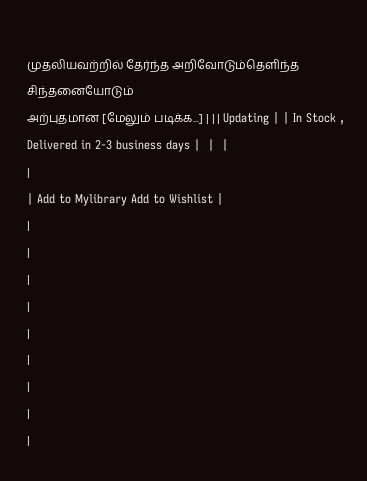முதலியவற்றில் தேர்ந்த அறிவோடும்தெளிந்த சிந்தனையோடும்
அற்புதமான [மேலும் படிக்க...] | | | Updating | | In Stock , Delivered in 2-3 business days |  |  |
|
| Add to Mylibrary Add to Wishlist |
|
|
|
|
|
|
|
|
|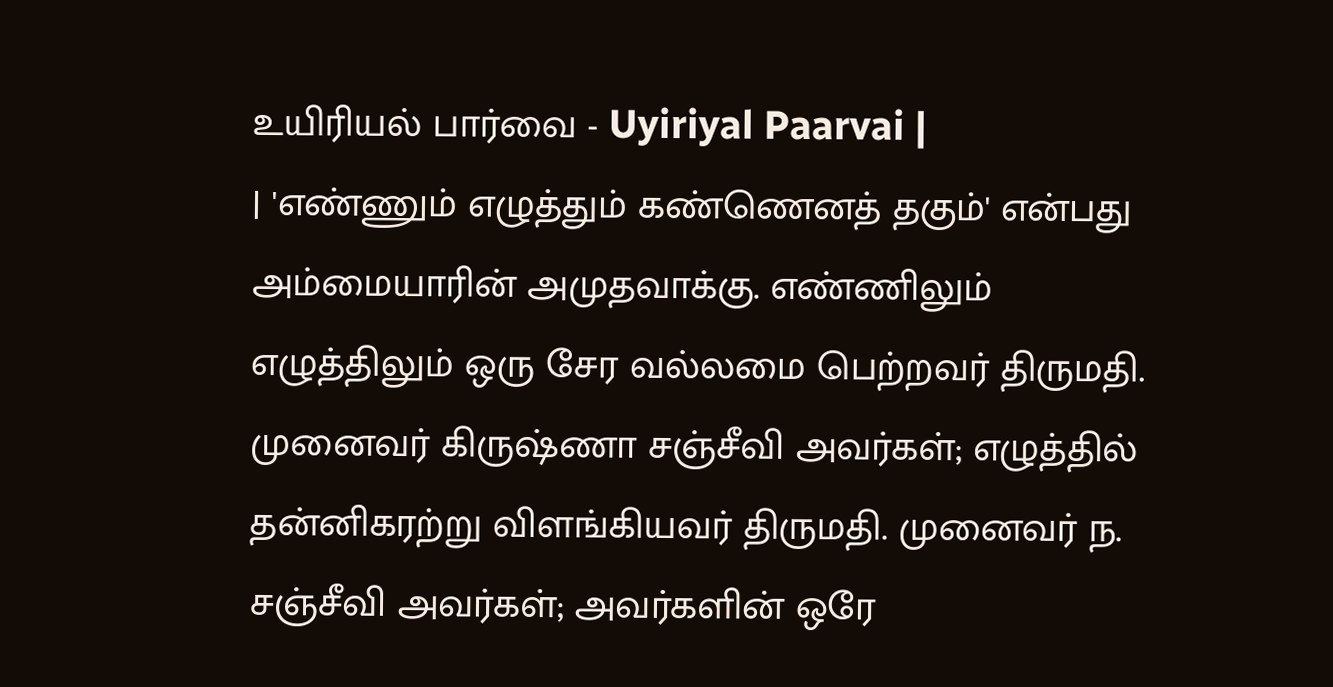உயிரியல் பார்வை - Uyiriyal Paarvai |
| 'எண்ணும் எழுத்தும் கண்ணெனத் தகும்' என்பது அம்மையாரின் அமுதவாக்கு. எண்ணிலும் எழுத்திலும் ஒரு சேர வல்லமை பெற்றவர் திருமதி. முனைவர் கிருஷ்ணா சஞ்சீவி அவர்கள்; எழுத்தில் தன்னிகரற்று விளங்கியவர் திருமதி. முனைவர் ந. சஞ்சீவி அவர்கள்; அவர்களின் ஒரே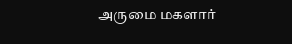அருமை மகளார்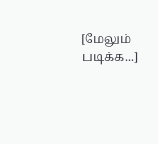[மேலும் படிக்க...]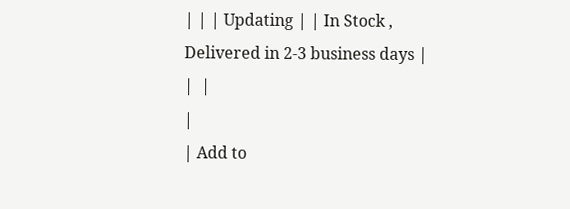| | | Updating | | In Stock , Delivered in 2-3 business days |  |  |
|
| Add to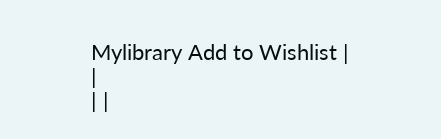Mylibrary Add to Wishlist |
|
| |